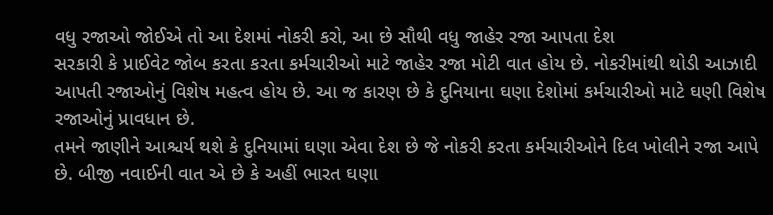વધુ રજાઓ જોઈએ તો આ દેશમાં નોકરી કરો, આ છે સૌથી વધુ જાહેર રજા આપતા દેશ
સરકારી કે પ્રાઈવેટ જોબ કરતા કરતા કર્મચારીઓ માટે જાહેર રજા મોટી વાત હોય છે. નોકરીમાંથી થોડી આઝાદી આપતી રજાઓનું વિશેષ મહત્વ હોય છે. આ જ કારણ છે કે દુનિયાના ઘણા દેશોમાં કર્મચારીઓ માટે ઘણી વિશેષ રજાઓનું પ્રાવધાન છે.
તમને જાણીને આશ્ચર્ય થશે કે દુનિયામાં ઘણા એવા દેશ છે જે નોકરી કરતા કર્મચારીઓને દિલ ખોલીને રજા આપે છે. બીજી નવાઈની વાત એ છે કે અહીં ભારત ઘણા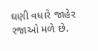ઘણી વધારે જાહેર રજાઓ મળે છે.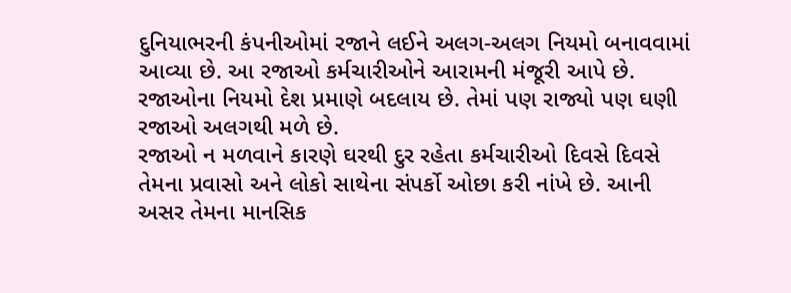દુનિયાભરની કંપનીઓમાં રજાને લઈને અલગ-અલગ નિયમો બનાવવામાં આવ્યા છે. આ રજાઓ કર્મચારીઓને આરામની મંજૂરી આપે છે. રજાઓના નિયમો દેશ પ્રમાણે બદલાય છે. તેમાં પણ રાજ્યો પણ ઘણી રજાઓ અલગથી મળે છે.
રજાઓ ન મળવાને કારણે ઘરથી દુર રહેતા કર્મચારીઓ દિવસે દિવસે તેમના પ્રવાસો અને લોકો સાથેના સંપર્કો ઓછા કરી નાંખે છે. આની અસર તેમના માનસિક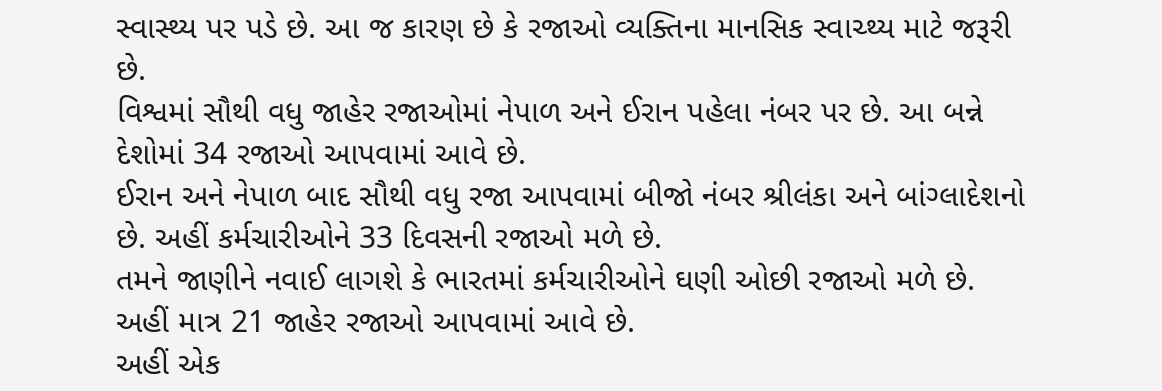સ્વાસ્થ્ય પર પડે છે. આ જ કારણ છે કે રજાઓ વ્યક્તિના માનસિક સ્વાચ્થ્ય માટે જરૂરી છે.
વિશ્વમાં સૌથી વધુ જાહેર રજાઓમાં નેપાળ અને ઈરાન પહેલા નંબર પર છે. આ બન્ને દેશોમાં 34 રજાઓ આપવામાં આવે છે.
ઈરાન અને નેપાળ બાદ સૌથી વધુ રજા આપવામાં બીજો નંબર શ્રીલંકા અને બાંગ્લાદેશનો છે. અહીં કર્મચારીઓને 33 દિવસની રજાઓ મળે છે.
તમને જાણીને નવાઈ લાગશે કે ભારતમાં કર્મચારીઓને ઘણી ઓછી રજાઓ મળે છે. અહીં માત્ર 21 જાહેર રજાઓ આપવામાં આવે છે.
અહીં એક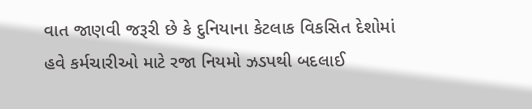વાત જાણવી જરૂરી છે કે દુનિયાના કેટલાક વિકસિત દેશોમાં હવે કર્મચારીઓ માટે રજા નિયમો ઝડપથી બદલાઈ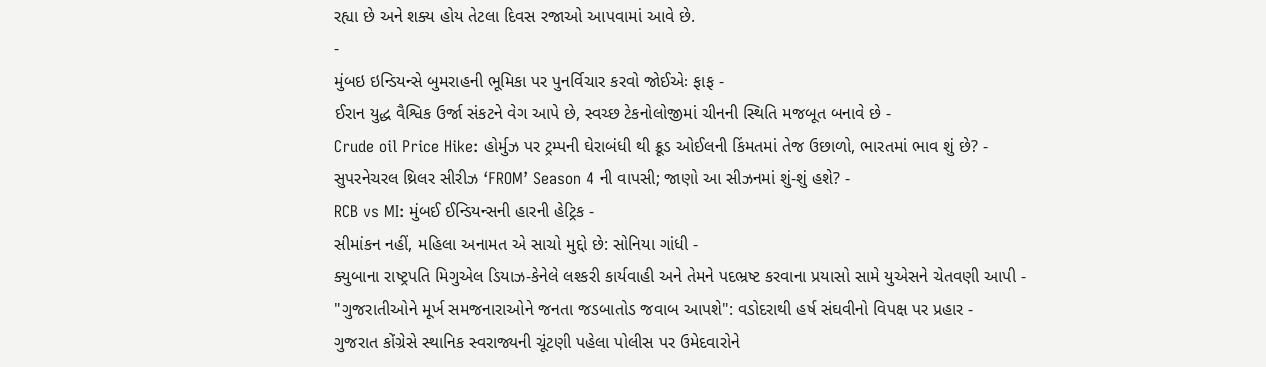રહ્યા છે અને શક્ય હોય તેટલા દિવસ રજાઓ આપવામાં આવે છે.
-
મુંબઇ ઇન્ડિયન્સે બુમરાહની ભૂમિકા પર પુનર્વિચાર કરવો જોઈએઃ ફાફ -
ઈરાન યુદ્ધ વૈશ્વિક ઉર્જા સંકટને વેગ આપે છે, સ્વચ્છ ટેકનોલોજીમાં ચીનની સ્થિતિ મજબૂત બનાવે છે -
Crude oil Price Hike: હોર્મુઝ પર ટ્રમ્પની ઘેરાબંધી થી ક્રૂડ ઓઈલની કિંમતમાં તેજ ઉછાળો, ભારતમાં ભાવ શું છે? -
સુપરનેચરલ થ્રિલર સીરીઝ ‘FROM’ Season 4 ની વાપસી; જાણો આ સીઝનમાં શું-શું હશે? -
RCB vs MI: મુંબઈ ઈન્ડિયન્સની હારની હેટ્રિક -
સીમાંકન નહીં, મહિલા અનામત એ સાચો મુદ્દો છે: સોનિયા ગાંધી -
ક્યુબાના રાષ્ટ્રપતિ મિગુએલ ડિયાઝ-કેનેલે લશ્કરી કાર્યવાહી અને તેમને પદભ્રષ્ટ કરવાના પ્રયાસો સામે યુએસને ચેતવણી આપી -
"ગુજરાતીઓને મૂર્ખ સમજનારાઓને જનતા જડબાતોડ જવાબ આપશે": વડોદરાથી હર્ષ સંઘવીનો વિપક્ષ પર પ્રહાર -
ગુજરાત કોંગ્રેસે સ્થાનિક સ્વરાજ્યની ચૂંટણી પહેલા પોલીસ પર ઉમેદવારોને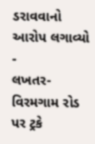ડરાવવાનો આરોપ લગાવ્યો -
લખતર-વિરમગામ રોડ પર ટ્રકે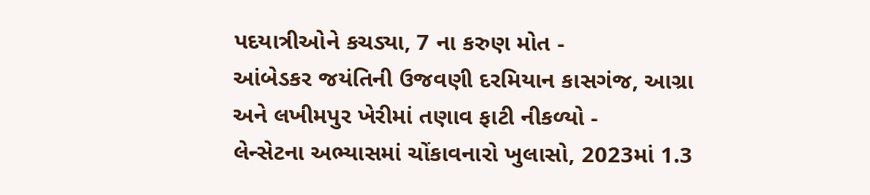પદયાત્રીઓને કચડ્યા, 7 ના કરુણ મોત -
આંબેડકર જયંતિની ઉજવણી દરમિયાન કાસગંજ, આગ્રા અને લખીમપુર ખેરીમાં તણાવ ફાટી નીકળ્યો -
લેન્સેટના અભ્યાસમાં ચોંકાવનારો ખુલાસો, 2023માં 1.3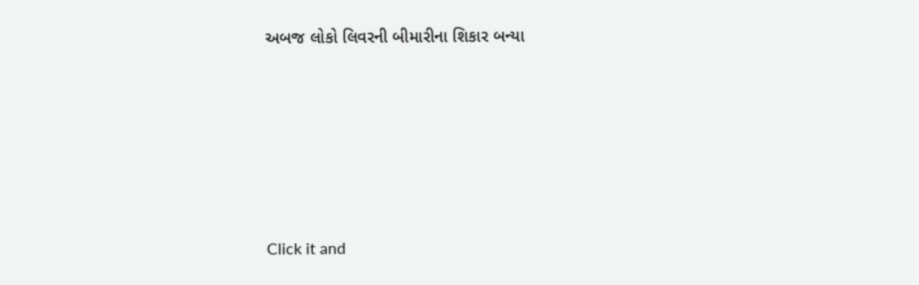અબજ લોકો લિવરની બીમારીના શિકાર બન્યા









Click it and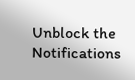Unblock the Notifications